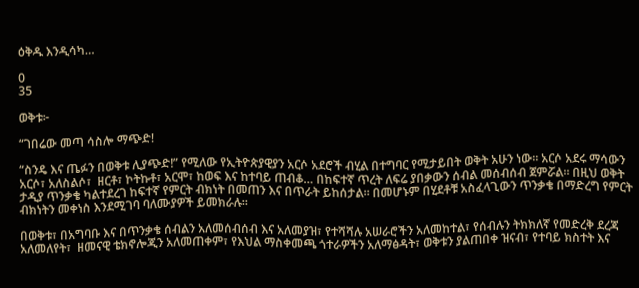ዕቅዱ እንዲሳካ…

0
35

ወቅቱ፦

“ገበሬው መጣ ሳስሎ ማጭድ!

“ስንዴ እና ጤፉን በወቅቱ ሊያጭድ!” የሚለው የኢትዮጵያዊያን አርሶ አደሮች ብሂል በተግባር የሚታይበት ወቅት አሁን ነው። አርሶ አደሩ ማሳውን  አርሶ፣ አለስልሶ፣  ዘርቶ፣ ኮትኩቶ፣ አርሞ፣ ከወፍ እና ከተባይ ጠብቆ… በከፍተኛ ጥረት ለፍሬ ያበቃውን ሰብል መሰብሰብ ጀምሯል። በዚህ ወቅት ታዲያ ጥንቃቄ ካልተደረገ ከፍተኛ የምርት ብክነት በመጠን እና በጥራት ይከሰታል። በመሆኑም በሂደቶቹ አስፈላጊውን ጥንቃቄ በማድረግ የምርት ብክነትን መቀነስ እንደሚገባ ባለሙያዎች ይመክራሉ።

በወቅቱ፣ በአግባቡ እና በጥንቃቄ ሰብልን አለመሰብሰብ እና አለመያዝ፣ የተሻሻሉ አሠራሮችን አለመከተል፣ የሰብሉን ትክክለኛ የመድረቅ ደረጃ አለመለየት፣  ዘመናዊ ቴክኖሎጂን አለመጠቀም፣ የእህል ማስቀመጫ ጎተራዎችን አለማፅዳት፣ ወቅቱን ያልጠበቀ ዝናብ፣ የተባይ ክስተት እና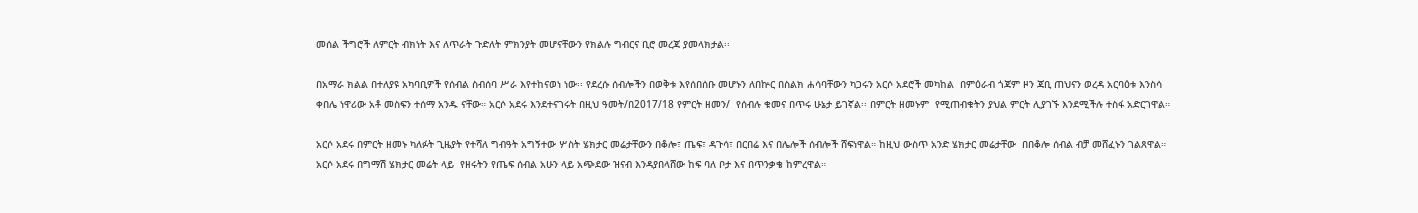መሰል ችግሮች ለምርት ብክነት እና ለጥራት ጉድለት ምክንያት መሆናቸውን የክልሉ ግብርና ቢሮ መረጃ ያመላክታል፡፡

በአማራ ክልል በተለያዩ አካባቢዎች የሰብል ስብሰባ ሥራ እየተከናወነ ነው፡፡ የደረሱ ሰብሎችን በወቅቱ እየሰበሰቡ መሆኑን ለበኵር በስልክ ሐሳባቸውን ካጋሩን አርሶ አደሮች መካከል  በምዕራብ ጎጃም ዞን ጃቢ ጠህናን ወረዳ አርባዕቱ እንስሳ ቀበሌ ነዋሪው አቶ መስፍን ተሰማ አንዱ ናቸው። አርሶ አደሩ እንደተናገሩት በዚህ ዓመት/በ2017/18 የምርት ዘመን/  የሰብሉ ቁመና በጥሩ ሁኔታ ይገኛል፡፡ በምርት ዘመኑም  የሚጠብቁትን ያህል ምርት ሊያገኙ እንደሚችሉ ተስፋ አድርገዋል።

አርሶ አደሩ በምርት ዘመኑ ካለፉት ጊዜያት የተሻለ ግብዓት አግኝተው ሦስት ሄክታር መሬታቸውን በቆሎ፣ ጤፍ፣ ዳጉሳ፣ በርበሬ እና በሌሎች ሰብሎች ሸፍነዋል። ከዚህ ውስጥ አንድ ሄክታር መሬታቸው  በበቆሎ ሰብል ብቻ መሸፈኑን ገልጸዋል። አርሶ አደሩ በግማሽ ሄክታር መሬት ላይ  የዘሩትን የጤፍ ሰብል አሁን ላይ አጭደው ዝናብ እንዳያበላሸው ከፍ ባለ ቦታ እና በጥንቃቄ ከምረዋል።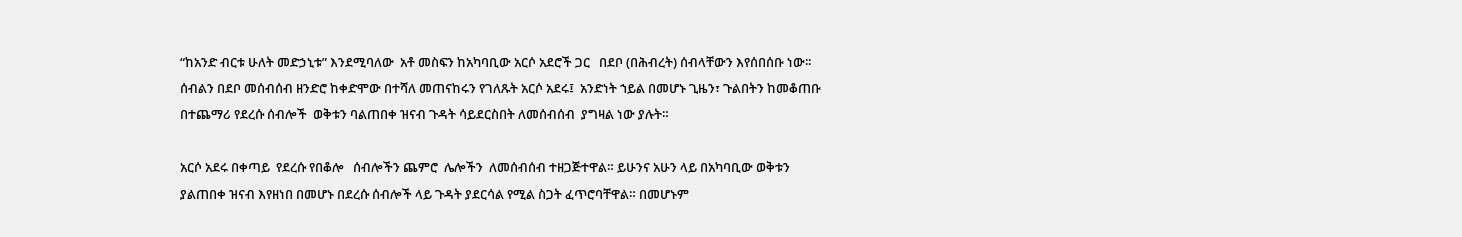“ከአንድ ብርቱ ሁለት መድኃኒቱ” እንደሚባለው  አቶ መስፍን ከአካባቢው አርሶ አደሮች ጋር   በደቦ (በሕብረት) ሰብላቸውን እየሰበሰቡ ነው፡፡ ሰብልን በደቦ መሰብሰብ ዘንድሮ ከቀድሞው በተሻለ መጠናከሩን የገለጹት አርሶ አደሩ፤  አንድነት ኀይል በመሆኑ ጊዜን፣ ጉልበትን ከመቆጠቡ በተጨማሪ የደረሱ ሰብሎች  ወቅቱን ባልጠበቀ ዝናብ ጉዳት ሳይደርስበት ለመሰብሰብ  ያግዛል ነው ያሉት።

አርሶ አደሩ በቀጣይ  የደረሱ የበቆሎ   ሰብሎችን ጨምሮ  ሌሎችን  ለመሰብሰብ ተዘጋጅተዋል። ይሁንና አሁን ላይ በአካባቢው ወቅቱን ያልጠበቀ ዝናብ እየዘነበ በመሆኑ በደረሱ ሰብሎች ላይ ጉዳት ያደርሳል የሚል ስጋት ፈጥሮባቸዋል። በመሆኑም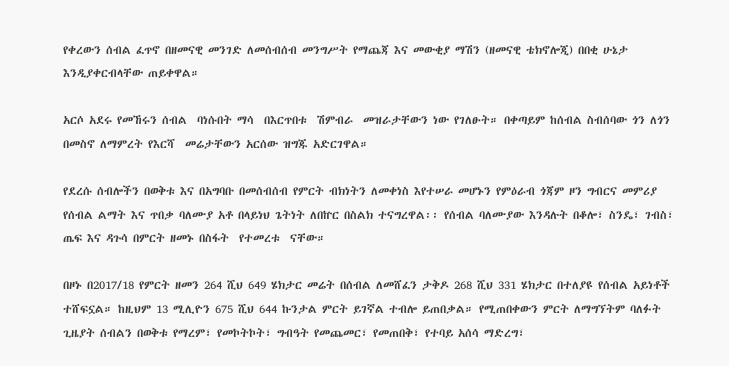የቀረውን ሰብል ፈጥኖ በዘመናዊ መንገድ ለመሰብሰብ መንግሥት የማጨጃ እና መውቂያ ማሽን (ዘመናዊ ቴክኖሎጂ) በበቂ ሁኔታ እንዲያቀርብላቸው ጠይቀዋል።

አርሶ አደሩ የመኸሩን ሰብል  ባነሱበት ማሳ  በእርጥበቱ  ሽምብራ  መዝራታቸውን ነው የገለፁት። በቀጣይም ከሰብል ስብሰባው ጎን ለጎን በመስኖ ለማምረት የእርሻ  መሬታቸውን አርሰው ዝግጁ አድርገዋል።

የደረሱ ሰብሎችን በወቅቱ እና በአግባቡ በመሰብሰብ የምርት ብክነትን ለመቀነስ እየተሠራ መሆኑን የምዕራብ ጎጃም ዞን ግብርና መምሪያ የሰብል ልማት እና ጥበቃ ባለሙያ አቶ በላይነህ ጌትነት ለበኵር በስልክ ተናግረዋል፡፡ የሰብል ባለሙያው እንዳሉት በቆሎ፣ ስንዴ፣ ገብስ፣ ጤፍ እና ዳጉሳ በምርት ዘመኑ በስፋት  የተመረቱ  ናቸው።

በዞኑ በ2017/18 የምርት ዘመን 264 ሺህ 649 ሄክታር መሬት በሰብል ለመሸፈን ታቅዶ 268 ሺህ 331 ሄክታር በተለያዩ የሰብል አይነቶች ተሸፍኗል። ከዚህም 13 ሚሊዮን 675 ሺህ 644 ኩንታል ምርት ይገኛል ተብሎ ይጠበቃል። የሚጠበቀውን ምርት ለማግኘትም ባለፉት ጊዜያት ሰብልን በወቅቱ የማረም፣ የመኮትኮት፣ ግብዓት የመጨመር፣ የመጠበቅ፣ የተባይ አሰሳ ማድረግ፣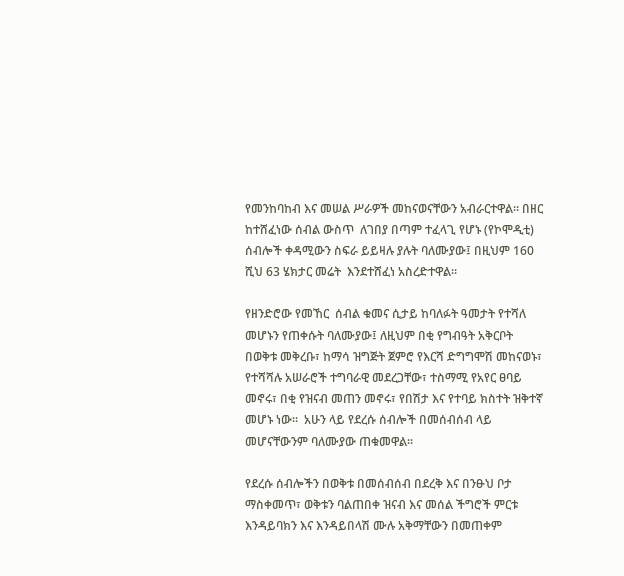የመንከባከብ እና መሠል ሥራዎች መከናወናቸውን አብራርተዋል። በዘር ከተሸፈነው ሰብል ውስጥ  ለገበያ በጣም ተፈላጊ የሆኑ (የኮሞዲቲ) ሰብሎች ቀዳሚውን ስፍራ ይይዛሉ ያሉት ባለሙያው፤ በዚህም 160 ሺህ 63 ሄክታር መሬት  እንደተሸፈነ አስረድተዋል።

የዘንድሮው የመኸር  ሰብል ቁመና ሲታይ ከባለፉት ዓመታት የተሻለ መሆኑን የጠቀሱት ባለሙያው፤ ለዚህም በቂ የግብዓት አቅርቦት በወቅቱ መቅረቡ፣ ከማሳ ዝግጅት ጀምሮ የእርሻ ድግግሞሽ መከናወኑ፣ የተሻሻሉ አሠራሮች ተግባራዊ መደረጋቸው፣ ተስማሚ የአየር ፀባይ መኖሩ፣ በቂ የዝናብ መጠን መኖሩ፣ የበሽታ እና የተባይ ክስተት ዝቅተኛ መሆኑ ነው፡፡  አሁን ላይ የደረሱ ሰብሎች በመሰብሰብ ላይ መሆናቸውንም ባለሙያው ጠቁመዋል፡፡

የደረሱ ሰብሎችን በወቅቱ በመሰብሰብ በደረቅ እና በንፁህ ቦታ ማስቀመጥ፣ ወቅቱን ባልጠበቀ ዝናብ እና መሰል ችግሮች ምርቱ እንዳይባክን እና እንዳይበላሽ ሙሉ አቅማቸውን በመጠቀም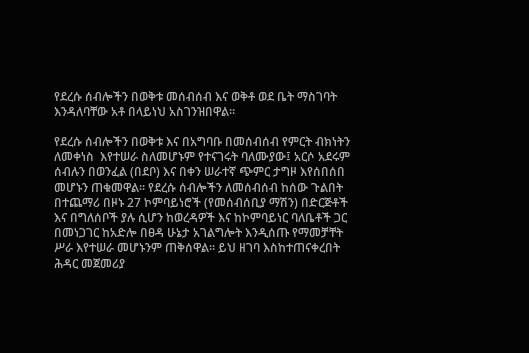የደረሱ ሰብሎችን በወቅቱ መሰብሰብ እና ወቅቶ ወደ ቤት ማስገባት እንዳለባቸው አቶ በላይነህ አስገንዝበዋል።

የደረሱ ሰብሎችን በወቅቱ እና በአግባቡ በመሰብሰብ የምርት ብክነትን ለመቀነስ  እየተሠራ ስለመሆኑም የተናገሩት ባለሙያው፤ አርሶ አደሩም ሰብሉን በወንፈል (በደቦ) እና በቀን ሠራተኛ ጭምር ታግዞ እየሰበሰበ መሆኑን ጠቁመዋል፡፡ የደረሱ ሰብሎችን ለመሰብሰብ ከሰው ጉልበት በተጨማሪ በዞኑ 27 ኮምባይነሮች (የመሰብሰቢያ ማሽን) በድርጅቶች እና በግለሰቦች ያሉ ሲሆን ከወረዳዎች እና ከኮምባይነር ባለቤቶች ጋር በመነጋገር ከአድሎ በፀዳ ሁኔታ አገልግሎት እንዲሰጡ የማመቻቸት ሥራ እየተሠራ መሆኑንም ጠቅሰዋል። ይህ ዘገባ እስከተጠናቀረበት ሕዳር መጀመሪያ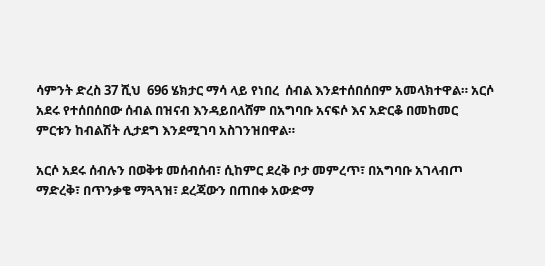ሳምንት ድረስ 37 ሺህ  696 ሄክታር ማሳ ላይ የነበረ  ሰብል እንደተሰበሰበም አመላክተዋል። አርሶ አደሩ የተሰበሰበው ሰብል በዝናብ እንዳይበላሸም በአግባቡ አናፍሶ እና አድርቆ በመከመር ምርቱን ከብልሽት ሊታደግ እንደሚገባ አስገንዝበዋል።

አርሶ አደሩ ሰብሉን በወቅቱ መሰብሰብ፣ ሲከምር ደረቅ ቦታ መምረጥ፣ በአግባቡ አገላብጦ ማድረቅ፣ በጥንቃቄ ማጓጓዝ፣ ደረጃውን በጠበቀ አውድማ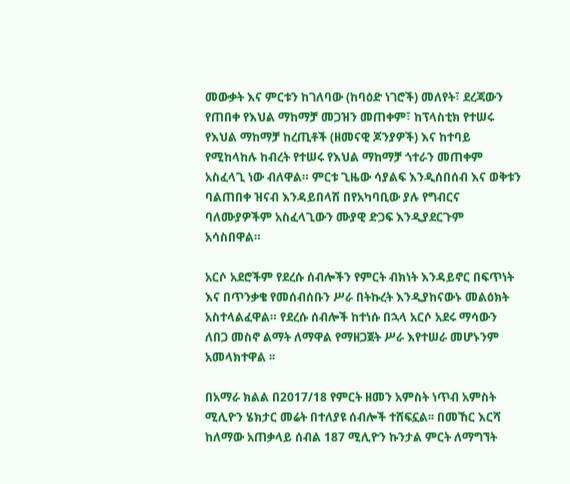መውቃት እና ምርቱን ከገለባው (ከባዕድ ነገሮች) መለየት፣ ደረጃውን የጠበቀ የእህል ማከማቻ መጋዝን መጠቀም፣ ከፕላስቲክ የተሠሩ የእህል ማከማቻ ከረጢቶች (ዘመናዊ ጆንያዎች) እና ከተባይ የሚከላከሉ ከብረት የተሠሩ የእህል ማከማቻ ጎተራን መጠቀም አስፈላጊ ነው ብለዋል። ምርቱ ጊዜው ሳያልፍ እንዲሰበሰብ እና ወቅቱን ባልጠበቀ ዝናብ እንዳይበላሽ በየአካባቢው ያሉ የግብርና ባለሙያዎችም አስፈላጊውን ሙያዊ ድጋፍ እንዲያደርጉም አሳስበዋል።

አርሶ አደሮችም የደረሱ ሰብሎችን የምርት ብክነት እንዳይኖር በፍጥነት እና በጥንቃቄ የመሰብሰቡን ሥራ በትኩረት እንዲያከናውኑ መልዕክት አስተላልፈዋል። የደረሱ ሰብሎች ከተነሱ በኋላ አርሶ አደሩ ማሳውን ለበጋ መስኖ ልማት ለማዋል የማዘጋጀት ሥራ እየተሠራ መሆኑንም አመላክተዋል ፡፡

በአማራ ክልል በ2017/18 የምርት ዘመን አምስት ነጥብ አምስት ሚሊዮን ሄክታር መሬት በተለያዩ ሰብሎች ተሸፍኗል፡፡ በመኸር እርሻ ከለማው አጠቃላይ ሰብል 187 ሚሊዮን ኩንታል ምርት ለማግኘት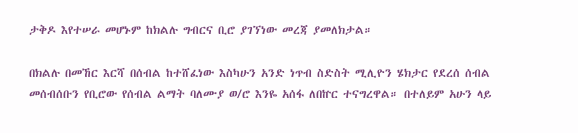ታቅዶ እየተሠራ መሆኑም ከክልሉ ግብርና ቢሮ ያገኘነው መረጃ ያመለክታል።

በክልሉ በመኸር እርሻ በሰብል ከተሸፈነው እስካሁን አንድ ነጥብ ስድስት ሚሊዮን ሄክታር የደረሰ ሰብል መሰብሰቡን የቢሮው የሰብል ልማት ባለሙያ ወ/ሮ እንዬ አሰፋ ለበኵር ተናግረዋል። በተለይም አሁን ላይ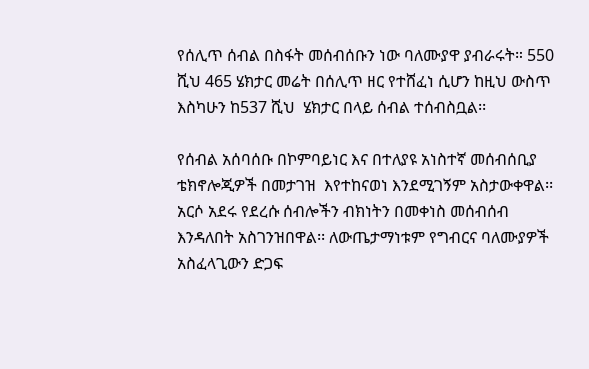የሰሊጥ ሰብል በስፋት መሰብሰቡን ነው ባለሙያዋ ያብራሩት። 550 ሺህ 465 ሄክታር መሬት በሰሊጥ ዘር የተሸፈነ ሲሆን ከዚህ ውስጥ እስካሁን ከ537 ሺህ  ሄክታር በላይ ሰብል ተሰብስቧል፡፡

የሰብል አሰባሰቡ በኮምባይነር እና በተለያዩ አነስተኛ መሰብሰቢያ ቴክኖሎጂዎች በመታገዝ  እየተከናወነ እንደሚገኝም አስታውቀዋል፡፡ አርሶ አደሩ የደረሱ ሰብሎችን ብክነትን በመቀነስ መሰብሰብ እንዳለበት አስገንዝበዋል፡፡ ለውጤታማነቱም የግብርና ባለሙያዎች አስፈላጊውን ድጋፍ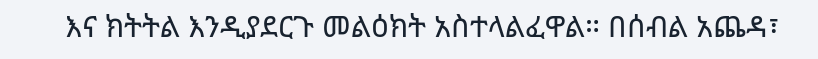እና ክትትል እንዲያደርጉ መልዕክት አስተላልፈዋል። በሰብል አጨዳ፣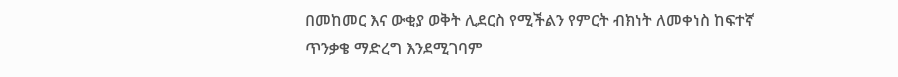በመከመር እና ውቂያ ወቅት ሊደርስ የሚችልን የምርት ብክነት ለመቀነስ ከፍተኛ ጥንቃቄ ማድረግ እንደሚገባም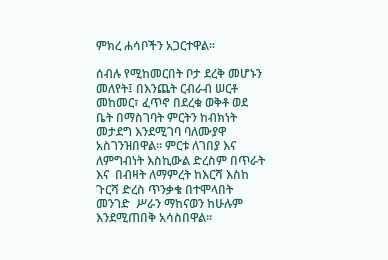ምክረ ሐሳቦችን አጋርተዋል፡፡

ሰብሉ የሚከመርበት ቦታ ደረቅ መሆኑን መለየት፤ በእንጨት ርብራብ ሠርቶ መከመር፣ ፈጥኖ በደረቁ ወቅቶ ወደ ቤት በማስገባት ምርትን ከብክነት መታደግ እንደሚገባ ባለሙያዋ አስገንዝበዋል። ምርቱ ለገበያ እና ለምግብነት እስኪውል ድረስም በጥራት እና  በብዛት ለማምረት ከእርሻ እስከ ጉርሻ ድረስ ጥንቃቄ በተሞላበት መንገድ  ሥራን ማከናወን ከሁሉም እንደሚጠበቅ አሳስበዋል።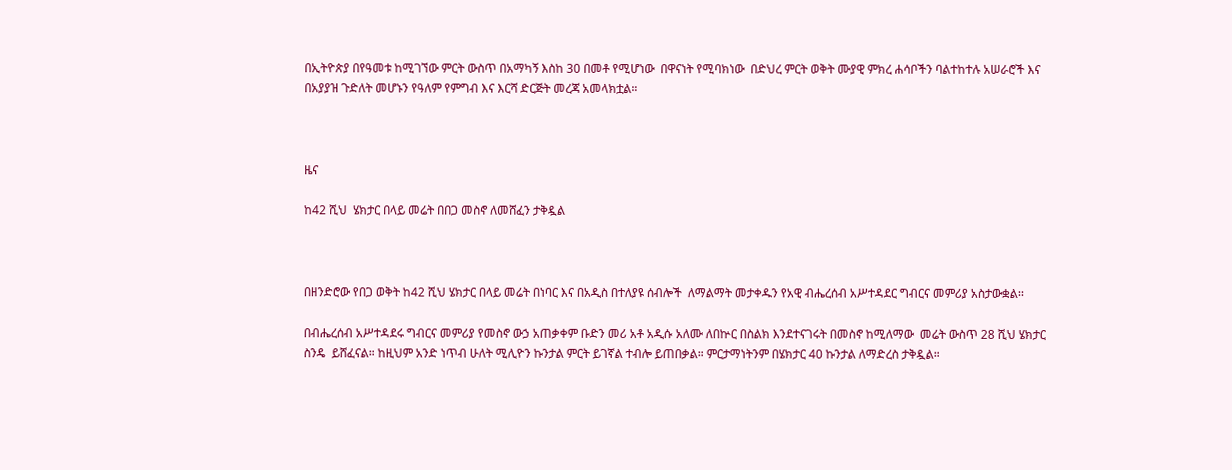በኢትዮጵያ በየዓመቱ ከሚገኘው ምርት ውስጥ በአማካኝ እስከ 30 በመቶ የሚሆነው  በዋናነት የሚባክነው  በድህረ ምርት ወቅት ሙያዊ ምክረ ሐሳቦችን ባልተከተሉ አሠራሮች እና በአያያዝ ጉድለት መሆኑን የዓለም የምግብ እና እርሻ ድርጅት መረጃ አመላክቷል።



ዜና

ከ42 ሺህ  ሄክታር በላይ መሬት በበጋ መስኖ ለመሸፈን ታቅዷል



በዘንድሮው የበጋ ወቅት ከ42 ሺህ ሄክታር በላይ መሬት በነባር እና በአዲስ በተለያዩ ሰብሎች  ለማልማት መታቀዱን የአዊ ብሔረሰብ አሥተዳደር ግብርና መምሪያ አስታውቋል፡፡

በብሔረሰብ አሥተዳደሩ ግብርና መምሪያ የመስኖ ውኃ አጠቃቀም ቡድን መሪ አቶ አዲሱ አለሙ ለበኵር በስልክ እንደተናገሩት በመስኖ ከሚለማው  መሬት ውስጥ 28 ሺህ ሄክታር   ስንዴ  ይሸፈናል። ከዚህም አንድ ነጥብ ሁለት ሚሊዮን ኩንታል ምርት ይገኛል ተብሎ ይጠበቃል። ምርታማነትንም በሄክታር 40 ኩንታል ለማድረስ ታቅዷል።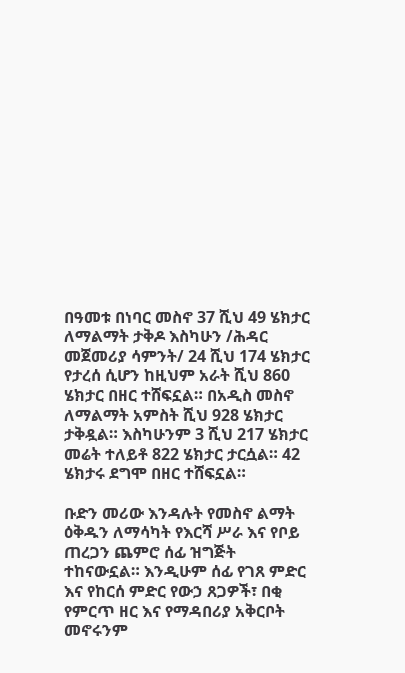በዓመቱ በነባር መስኖ 37 ሺህ 49 ሄክታር ለማልማት ታቅዶ እስካሁን /ሕዳር መጀመሪያ ሳምንት/ 24 ሺህ 174 ሄክታር የታረሰ ሲሆን ከዚህም አራት ሺህ 860 ሄክታር በዘር ተሸፍኗል። በአዲስ መስኖ ለማልማት አምስት ሺህ 928 ሄክታር ታቅዷል። እስካሁንም 3 ሺህ 217 ሄክታር  መሬት ተለይቶ 822 ሄክታር ታርሷል። 42 ሄክታሩ ደግሞ በዘር ተሸፍኗል።

ቡድን መሪው እንዳሉት የመስኖ ልማት ዕቅዱን ለማሳካት የእርሻ ሥራ እና የቦይ ጠረጋን ጨምሮ ሰፊ ዝግጅት ተከናውኗል። እንዲሁም ሰፊ የገጸ ምድር እና የከርሰ ምድር የውኃ ጸጋዎች፣ በቂ የምርጥ ዘር እና የማዳበሪያ አቅርቦት መኖሩንም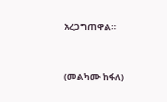አረጋግጠዋል።



(መልካሙ ከፋለ)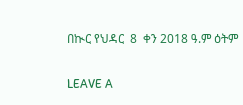በኲር የህዳር  8  ቀን 2018 ዓ.ም ዕትም

LEAVE A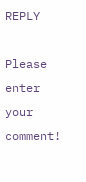REPLY

Please enter your comment!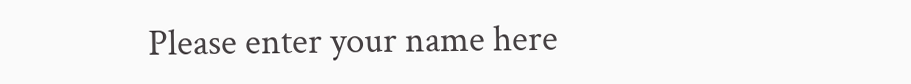Please enter your name here